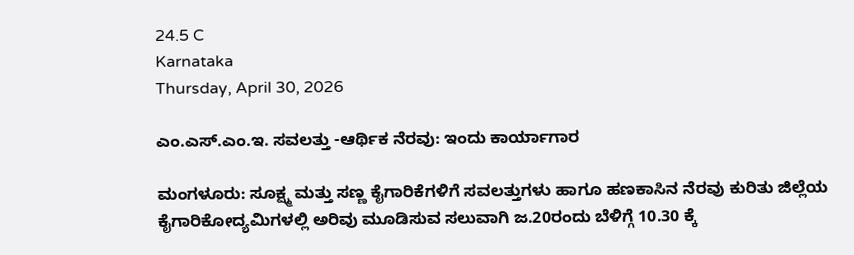24.5 C
Karnataka
Thursday, April 30, 2026

ಎಂ.ಎಸ್.ಎಂ.ಇ. ಸವಲತ್ತು -ಆರ್ಥಿಕ ನೆರವು: ಇಂದು ಕಾರ್ಯಾಗಾರ

ಮಂಗಳೂರು: ಸೂಕ್ಷ್ಮ ಮತ್ತು ಸಣ್ಣ ಕೈಗಾರಿಕೆಗಳಿಗೆ ಸವಲತ್ತುಗಳು ಹಾಗೂ ಹಣಕಾಸಿನ ನೆರವು ಕುರಿತು ಜಿಲ್ಲೆಯ ಕೈಗಾರಿಕೋದ್ಯಮಿಗಳಲ್ಲಿ ಅರಿವು ಮೂಡಿಸುವ ಸಲುವಾಗಿ ಜ.20ರಂದು ಬೆಳಿಗ್ಗೆ 10.30 ಕ್ಕೆ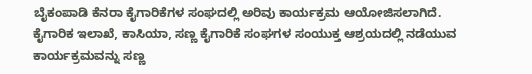ಬೈಕಂಪಾಡಿ ಕೆನರಾ ಕೈಗಾರಿಕೆಗಳ ಸಂಘದಲ್ಲಿ ಅರಿವು ಕಾರ್ಯಕ್ರಮ ಆಯೋಜಿಸಲಾಗಿದೆ.
ಕೈಗಾರಿಕ ಇಲಾಖೆ, ಕಾಸಿಯಾ, ಸಣ್ಣ ಕೈಗಾರಿಕೆ ಸಂಘಗಳ ಸಂಯುಕ್ತ ಆಶ್ರಯದಲ್ಲಿ ನಡೆಯುವ ಕಾರ್ಯಕ್ರಮವನ್ನು ಸಣ್ಣ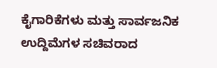ಕೈಗಾರಿಕೆಗಳು ಮತ್ತು ಸಾರ್ವಜನಿಕ ಉದ್ದಿಮೆಗಳ ಸಚಿವರಾದ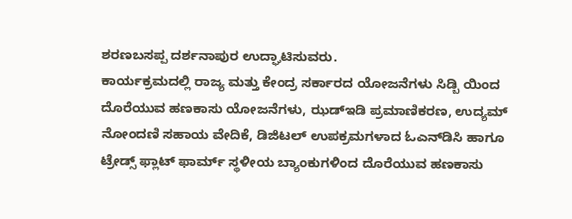ಶರಣಬಸಪ್ಪ ದರ್ಶನಾಪುರ ಉದ್ಘಾಟಿಸುವರು.
ಕಾರ್ಯಕ್ರಮದಲ್ಲಿ ರಾಜ್ಯ ಮತ್ತು ಕೇಂದ್ರ ಸರ್ಕಾರದ ಯೋಜನೆಗಳು ಸಿಡ್ಬಿ ಯಿಂದ ದೊರೆಯುವ ಹಣಕಾಸು ಯೋಜನೆಗಳು, ಝಡ್‍ಇಡಿ ಪ್ರಮಾಣಿಕರಣ, ಉದ್ಯಮ್ ನೋಂದಣಿ ಸಹಾಯ ವೇದಿಕೆ, ಡಿಜಿಟಲ್ ಉಪಕ್ರಮಗಳಾದ ಓಎನ್‍ಡಿಸಿ ಹಾಗೂ ಟ್ರೇಡ್ಸ್ ಫ್ಲಾಟ್ ಫಾರ್ಮ್ ಸ್ಥಳೀಯ ಬ್ಯಾಂಕುಗಳಿಂದ ದೊರೆಯುವ ಹಣಕಾಸು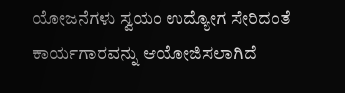ಯೋಜನೆಗಳು ಸ್ವಯಂ ಉದ್ಯೋಗ ಸೇರಿದಂತೆ ಕಾರ್ಯಗಾರವನ್ನು ಆಯೋಜಿಸಲಾಗಿದೆ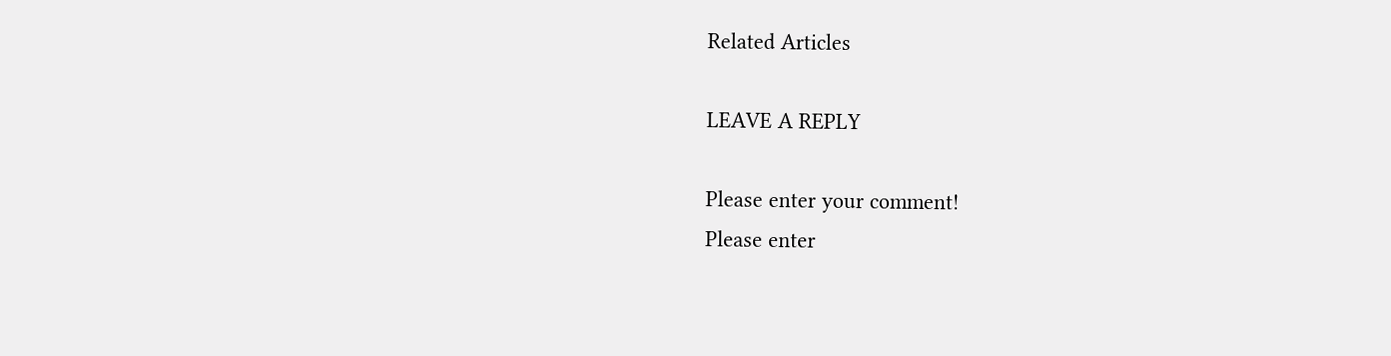Related Articles

LEAVE A REPLY

Please enter your comment!
Please enter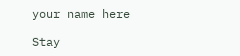your name here

Stay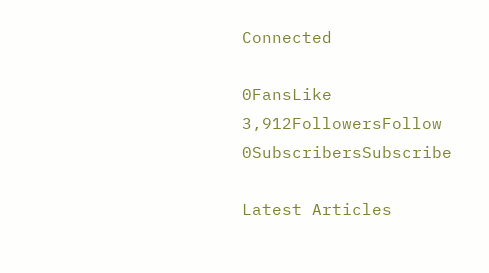Connected

0FansLike
3,912FollowersFollow
0SubscribersSubscribe

Latest Articles